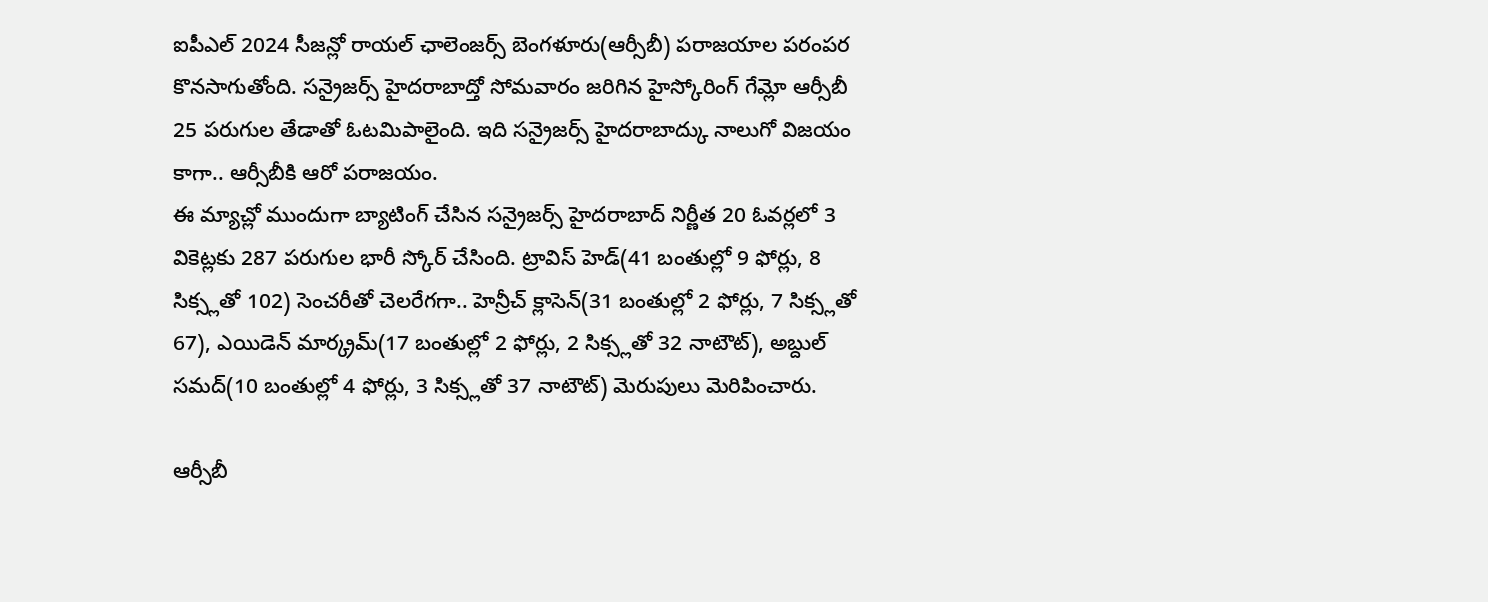ఐపీఎల్ 2024 సీజన్లో రాయల్ ఛాలెంజర్స్ బెంగళూరు(ఆర్సీబీ) పరాజయాల పరంపర కొనసాగుతోంది. సన్రైజర్స్ హైదరాబాద్తో సోమవారం జరిగిన హైస్కోరింగ్ గేమ్లో ఆర్సీబీ 25 పరుగుల తేడాతో ఓటమిపాలైంది. ఇది సన్రైజర్స్ హైదరాబాద్కు నాలుగో విజయం కాగా.. ఆర్సీబీకి ఆరో పరాజయం.
ఈ మ్యాచ్లో ముందుగా బ్యాటింగ్ చేసిన సన్రైజర్స్ హైదరాబాద్ నిర్ణీత 20 ఓవర్లలో 3 వికెట్లకు 287 పరుగుల భారీ స్కోర్ చేసింది. ట్రావిస్ హెడ్(41 బంతుల్లో 9 ఫోర్లు, 8 సిక్స్లతో 102) సెంచరీతో చెలరేగగా.. హెన్రీచ్ క్లాసెన్(31 బంతుల్లో 2 ఫోర్లు, 7 సిక్స్లతో 67), ఎయిడెన్ మార్క్రమ్(17 బంతుల్లో 2 ఫోర్లు, 2 సిక్స్లతో 32 నాటౌట్), అబ్దుల్ సమద్(10 బంతుల్లో 4 ఫోర్లు, 3 సిక్స్లతో 37 నాటౌట్) మెరుపులు మెరిపించారు.

ఆర్సీబీ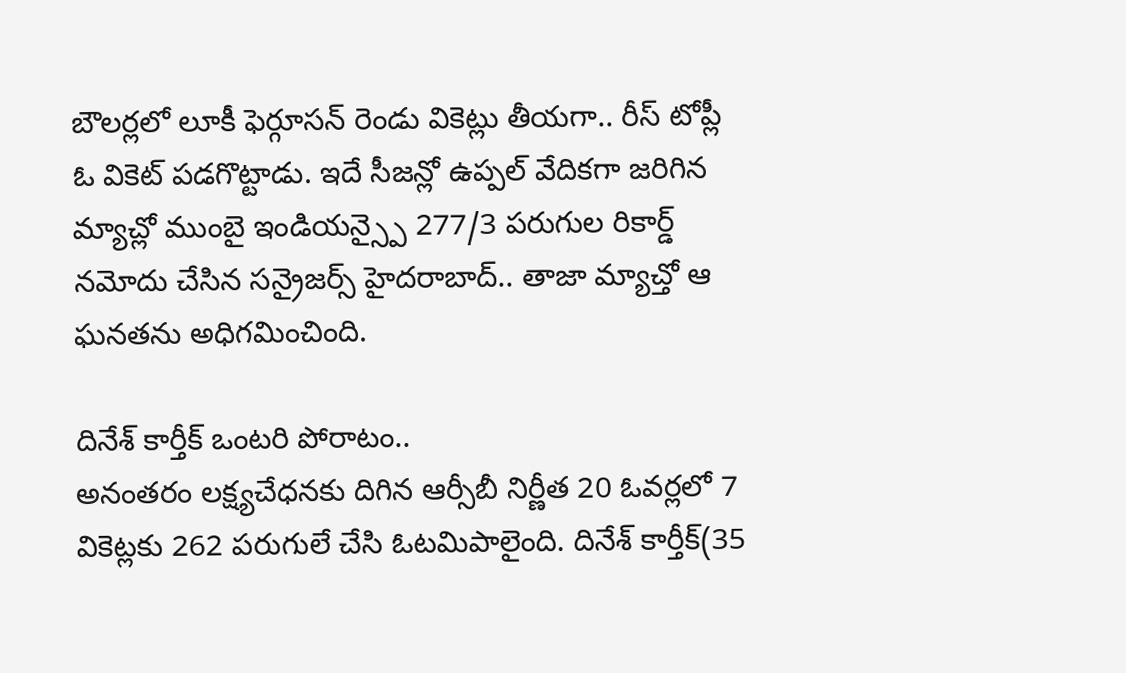బౌలర్లలో లూకీ ఫెర్గూసన్ రెండు వికెట్లు తీయగా.. రీస్ టోప్లీ ఓ వికెట్ పడగొట్టాడు. ఇదే సీజన్లో ఉప్పల్ వేదికగా జరిగిన మ్యాచ్లో ముంబై ఇండియన్స్పై 277/3 పరుగుల రికార్డ్ నమోదు చేసిన సన్రైజర్స్ హైదరాబాద్.. తాజా మ్యాచ్తో ఆ ఘనతను అధిగమించింది.

దినేశ్ కార్తీక్ ఒంటరి పోరాటం..
అనంతరం లక్ష్యచేధనకు దిగిన ఆర్సీబీ నిర్ణీత 20 ఓవర్లలో 7 వికెట్లకు 262 పరుగులే చేసి ఓటమిపాలైంది. దినేశ్ కార్తీక్(35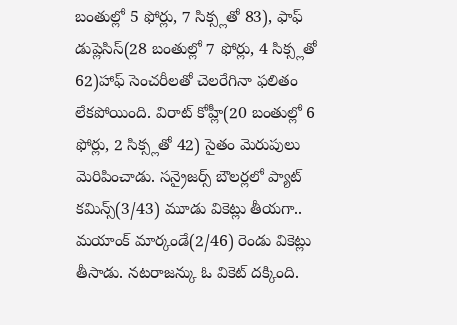బంతుల్లో 5 ఫోర్లు, 7 సిక్స్లతో 83), ఫాఫ్ డుప్లెసిస్(28 బంతుల్లో 7 ఫోర్లు, 4 సిక్స్లతో 62)హాఫ్ సెంచరీలతో చెలరేగినా ఫలితం లేకపోయింది. విరాట్ కోహ్లీ(20 బంతుల్లో 6 ఫోర్లు, 2 సిక్స్లతో 42) సైతం మెరుపులు మెరిపించాడు. సన్రైజర్స్ బౌలర్లలో ప్యాట్ కమిన్స్(3/43) మూడు వికెట్లు తీయగా.. మయాంక్ మార్కండే(2/46) రెండు వికెట్లు తీసాడు. నటరాజన్కు ఓ వికెట్ దక్కింది.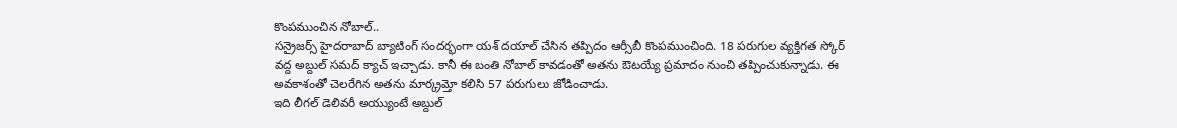కొంపముంచిన నోబాల్..
సన్రైజర్స్ హైదరాబాద్ బ్యాటింగ్ సందర్భంగా యశ్ దయాల్ చేసిన తప్పిదం ఆర్సీబీ కొంపముంచింది. 18 పరుగుల వ్యక్తిగత స్కోర్ వద్ద అబ్దుల్ సమద్ క్యాచ్ ఇచ్చాడు. కానీ ఈ బంతి నోబాల్ కావడంతో అతను ఔటయ్యే ప్రమాదం నుంచి తప్పించుకున్నాడు. ఈ అవకాశంతో చెలరేగిన అతను మార్క్రమ్తో కలిసి 57 పరుగులు జోడించాడు.
ఇది లీగల్ డెలివరీ అయ్యుంటే అబ్దుల్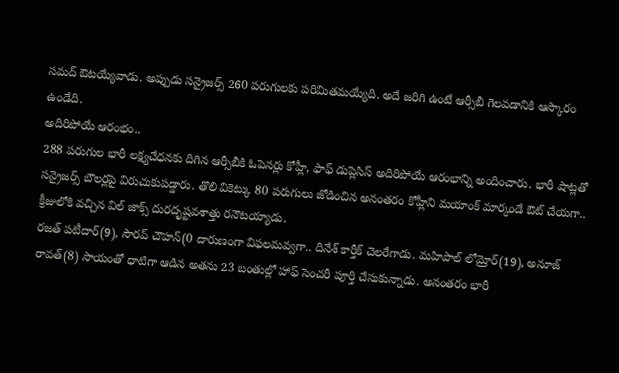సమద్ ఔటయ్యేవాడు. అప్పుడు సన్రైజర్స్ 260 పరుగులకు పరిమితమయ్యేది. అదే జరిగి ఉంటే ఆర్సీబీ గెలవడానికి ఆస్కారం ఉండేది.
అదిరిపోయే ఆరంభం..
288 పరుగుల భారీ లక్ష్యచేధనకు దిగిన ఆర్సీబీకి ఓపెనర్లు కోహ్లీ, ఫాఫ్ డుప్లెసిస్ అదిరిపోయే ఆరంభాన్ని అందించారు. భారీ షాట్లతో సన్రైజర్స్ బౌలర్లపై విరుచుకుపడ్డారు. తొలి వికెట్కు 80 పరుగులు జోడించిన అనంతరం కోహ్లీని మయాంక్ మార్కండే ఔట్ చేయగా.. క్రీజులోకి వచ్చిన విల్ జాక్స్ దురదృష్టవశాత్తు రనౌటయ్యాడు.
రజత్ పటీదార్(9), సౌరవ్ చౌహన్(0 దారుణంగా విఫలమవ్వగా.. దినేశ్ కార్తీక్ చెలరేగాడు. మహిపాల్ లోమ్రోర్(19), అనూజ్ రావత్(8) సాయంతో ధాటిగా ఆడిన అతను 23 బంతుల్లో హాఫ్ సెంచరీ పూర్తి చేసుకున్నాడు. అనంతరం భారీ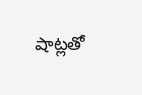షాట్లతో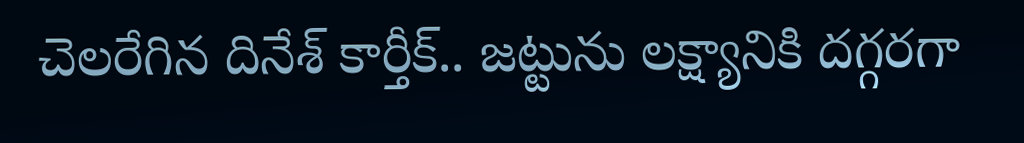చెలరేగిన దినేశ్ కార్తీక్.. జట్టును లక్ష్యానికి దగ్గరగా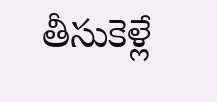తీసుకెళ్లే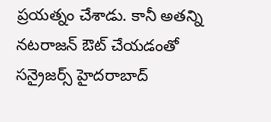ప్రయత్నం చేశాడు. కానీ అతన్ని నటరాజన్ ఔట్ చేయడంతో సన్రైజర్స్ హైదరాబాద్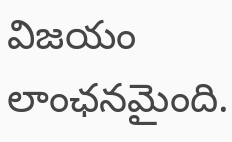విజయం లాంఛనమైంది.